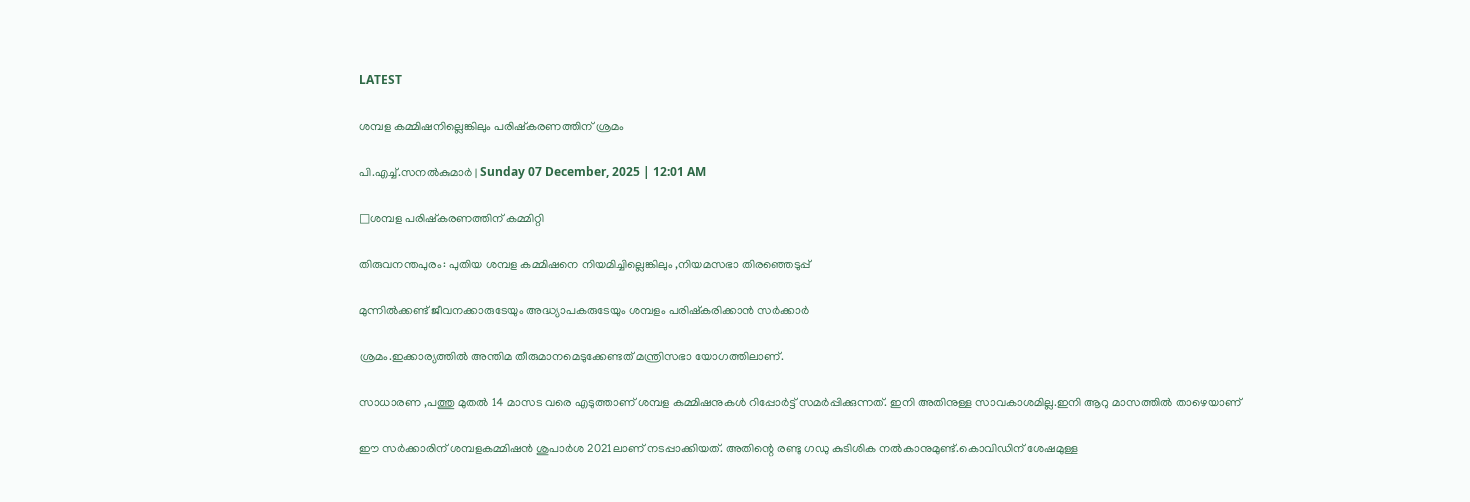LATEST

ശമ്പള കമ്മിഷനില്ലെങ്കിലും പരിഷ്കരണത്തിന് ശ്രമം

പി.എച്ച്.സനൽകുമാർ | Sunday 07 December, 2025 | 12:01 AM

□ശമ്പള പരിഷ്കരണത്തിന് കമ്മിറ്റി

തിരുവനന്തപുരം: പുതിയ ശമ്പള കമ്മിഷനെ നിയമിച്ചില്ലെങ്കിലും ,നിയമസഭാ തിരഞ്ഞെടുപ്പ്

മുന്നിൽക്കണ്ട് ജീവനക്കാരുടേയും അദ്ധ്യാപകരുടേയും ശമ്പളം പരിഷ്കരിക്കാൻ സർക്കാർ

ശ്രമം.ഇക്കാര്യത്തിൽ അന്തിമ തീരുമാനമെടുക്കേണ്ടത് മന്ത്രിസഭാ യോഗത്തിലാണ്.

സാധാരണ ,പത്തു മുതൽ 14 മാസട വരെ എടുത്താണ് ശമ്പള കമ്മിഷനുകൾ റിപ്പോർട്ട് സമർപ്പിക്കുന്നത്. ഇനി അതിനുള്ള സാവകാശമില്ല.ഇനി ആറു മാസത്തിൽ താഴെയാണ്

ഈ സർക്കാരിന് ശമ്പളകമ്മിഷൻ ശുപാർശ 2021ലാണ് നടപ്പാക്കിയത്. അതിന്റെ രണ്ടു ഗഡു കുടിശിക നൽകാനുമുണ്ട്.കൊവിഡിന് ശേഷമുള്ള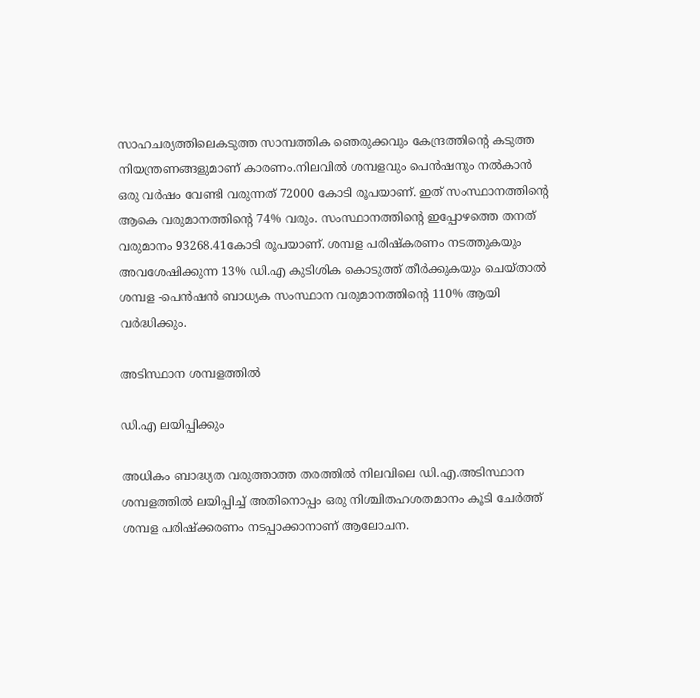സാഹചര്യത്തിലെകടുത്ത സാമ്പത്തിക ഞെരുക്കവും കേന്ദ്രത്തിന്റെ കടുത്ത നിയന്ത്രണങ്ങളുമാണ് കാരണം.നിലവിൽ ശമ്പളവും പെൻഷനും നൽകാൻ ഒരു വർഷം വേണ്ടി വരുന്നത് 72000 കോടി രൂപയാണ്. ഇത് സംസ്ഥാനത്തിന്റെ ആകെ വരുമാനത്തിന്റെ 74% വരും. സംസ്ഥാനത്തിന്റെ ഇപ്പോഴത്തെ തനത് വരുമാനം 93268.41കോടി രൂപയാണ്. ശമ്പള പരിഷ്‌കരണം നടത്തുകയും അവശേഷിക്കുന്ന 13% ഡി.എ കുടിശിക കൊടുത്ത് തീർക്കുകയും ചെയ്താൽ ശമ്പള -പെൻഷൻ ബാധ്യക സംസ്ഥാന വരുമാനത്തിന്റെ 110% ആയി വർദ്ധിക്കും.

അടിസ്ഥാന ശമ്പളത്തിൽ

ഡി.എ ലയിപ്പിക്കും

അധികം ബാദ്ധ്യത വരുത്താത്ത തരത്തിൽ നിലവിലെ ഡി.എ.അടിസ്ഥാന ശമ്പളത്തിൽ ലയിപ്പിച്ച് അതിനൊപ്പം ഒരു നിശ്ചിതഹശതമാനം കൂടി ചേർത്ത് ശമ്പള പരിഷ്ക്കരണം നടപ്പാക്കാനാണ് ആലോചന.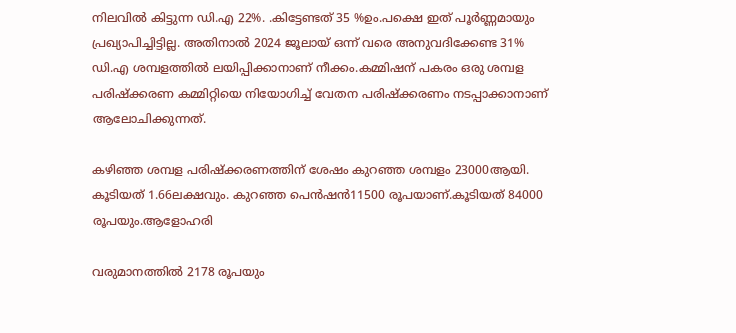നിലവിൽ കിട്ടുന്ന ഡി.എ 22%. .കിട്ടേണ്ടത് 35 %ഉം.പക്ഷെ ഇത് പൂർണ്ണമായും പ്രഖ്യാപിച്ചിട്ടില്ല. അതിനാൽ 2024 ജൂലായ് ഒന്ന് വരെ അനുവദിക്കേണ്ട 31% ഡി.എ ശമ്പളത്തിൽ ലയിപ്പിക്കാനാണ് നീക്കം.കമ്മിഷന് പകരം ഒരു ശമ്പള പരിഷ്ക്കരണ കമ്മിറ്റിയെ നിയോഗിച്ച് വേതന പരിഷ്ക്കരണം നടപ്പാക്കാനാണ് ആലോചിക്കുന്നത്.

കഴിഞ്ഞ ശമ്പള പരിഷ്ക്കരണത്തിന് ശേഷം കുറഞ്ഞ ശമ്പളം 23000ആയി. കൂടിയത് 1.66ലക്ഷവും. കുറഞ്ഞ പെൻഷൻ11500 രൂപയാണ്.കൂടിയത് 84000 രൂപയും.ആളോഹരി

വരുമാനത്തിൽ 2178 രൂപയും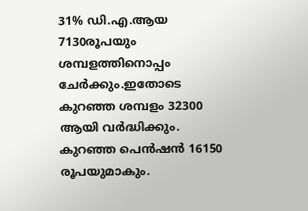31% ഡി.എ.ആയ 7130രൂപയും ശമ്പളത്തിനൊപ്പം ചേർക്കും.ഇതോടെ കുറഞ്ഞ ശമ്പളം 32300 ആയി വർദ്ധിക്കും. കുറഞ്ഞ പെൻഷൻ 16150 രൂപയുമാകും.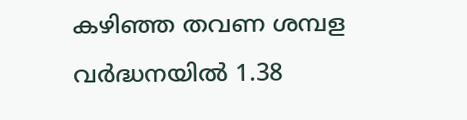കഴിഞ്ഞ തവണ ശമ്പള വർദ്ധനയിൽ 1.38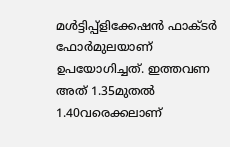മൾട്ടിപ്പ്ളിക്കേഷൻ ഫാക്ടർ ഫോർമുലയാണ് ഉപയോഗിച്ചത്. ഇത്തവണ അത് 1.35മുതൽ 1.40വരെക്കലാണ്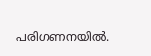പരിഗണനയിൽ.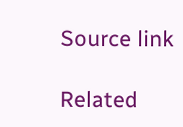Source link

Related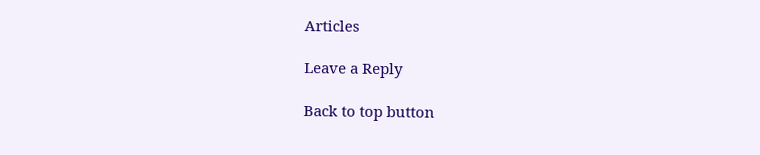Articles

Leave a Reply

Back to top button